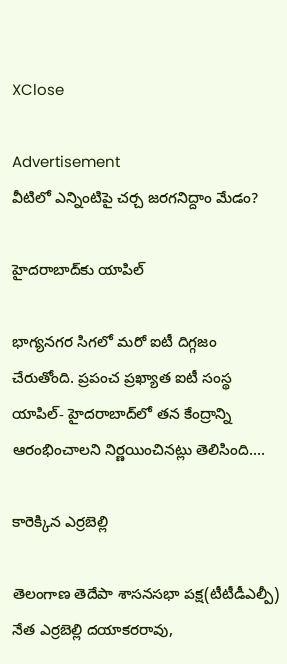XClose

Advertisement
వీటిలో ఎన్నింటిపై చర్చ జరగనిద్దాం మేడం?

హైదరాబాద్‌కు యాపిల్‌

భాగ్యనగర సిగలో మరో ఐటీ దిగ్గజం చేరుతోంది. ప్రపంచ ప్రఖ్యాత ఐటీ సంస్థ యాపిల్‌- హైదరాబాద్‌లో తన కేంద్రాన్ని ఆరంభించాలని నిర్ణయించినట్లు తెలిసింది....

కారెక్కిన ఎర్రబెల్లి

తెలంగాణ తెదేపా శాసనసభా పక్ష(టీటీడీఎల్పీ) నేత ఎర్రబెల్లి దయాకరరావు,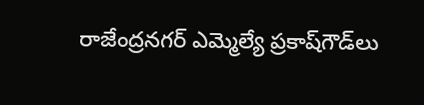రాజేంద్రనగర్‌ ఎమ్మెల్యే ప్రకాష్‌గౌడ్‌లు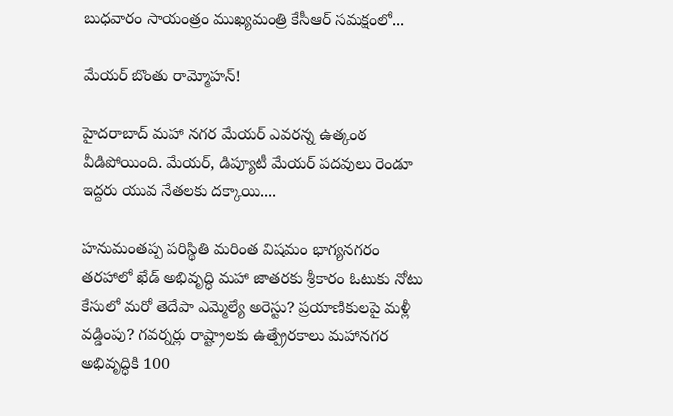బుధవారం సాయంత్రం ముఖ్యమంత్రి కేసీఆర్‌ సమక్షంలో...

మేయర్‌ బొంతు రామ్మోహన్‌!

హైదరాబాద్‌ మహా నగర మేయర్‌ ఎవరన్న ఉత్కంఠ వీడిపోయింది. మేయర్‌, డిప్యూటీ మేయర్‌ పదవులు రెండూ ఇద్దరు యువ నేతలకు దక్కాయి....

హనుమంతప్ప పరిస్థితి మరింత విషమం భాగ్యనగరం తరహాలో ఖేడ్‌ అభివృద్ధి మహా జాతరకు శ్రీకారం ఓటుకు నోటు కేసులో మరో తెదేపా ఎమ్మెల్యే అరెస్టు? ప్రయాణికులపై మళ్లీ వడ్డింపు? గవర్నర్లు రాష్ట్రాలకు ఉత్ప్రేరకాలు మహానగర అభివృద్ధికి 100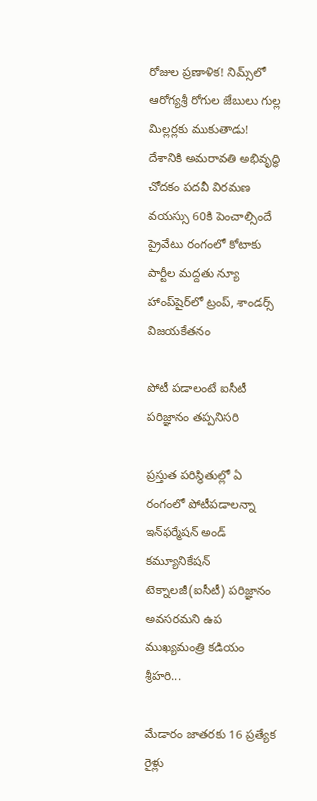రోజుల ప్రణాళిక! నిమ్స్‌లో ఆరోగ్యశ్రీ రోగుల జేబులు గుల్ల మిల్లర్లకు ముకుతాడు! దేశానికి అమరావతి అభివృద్ధి చోదకం పదవీ విరమణ వయస్సు 60కి పెంచాల్సిందే ప్రైవేటు రంగంలో కోటాకు పార్టీల మద్దతు న్యూ హాంప్‌షైర్‌లో ట్రంప్‌, శాండర్స్‌ విజయకేతనం

పోటీ పడాలంటే ఐసీటీ పరిజ్ఞానం తప్పనిసరి

ప్రస్తుత పరిస్థితుల్లో ఏ రంగంలో పోటీపడాలన్నా ఇన్‌ఫర్మేషన్‌ అండ్‌ కమ్యూనికేషన్‌ టెక్నాలజీ(ఐసీటీ) పరిజ్ఞానం అవసరమని ఉప ముఖ్యమంత్రి కడియం శ్రీహరి...

మేడారం జాతరకు 16 ప్రత్యేక రైళ్లు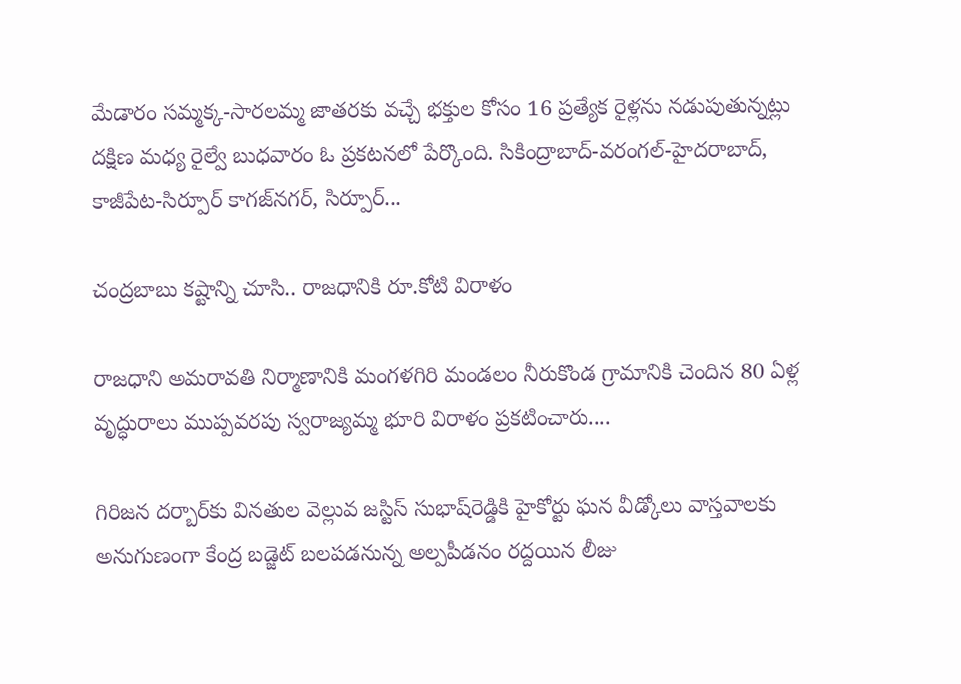మేడారం సమ్మక్క-సారలమ్మ జాతరకు వచ్చే భక్తుల కోసం 16 ప్రత్యేక రైళ్లను నడుపుతున్నట్లు దక్షిణ మధ్య రైల్వే బుధవారం ఓ ప్రకటనలో పేర్కొంది. సికింద్రాబాద్‌-వరంగల్‌-హైదరాబాద్‌, కాజీపేట-సిర్పూర్‌ కాగజ్‌నగర్‌, సిర్పూర్‌...

చంద్రబాబు కష్టాన్ని చూసి.. రాజధానికి రూ.కోటి విరాళం

రాజధాని అమరావతి నిర్మాణానికి మంగళగిరి మండలం నీరుకొండ గ్రామానికి చెందిన 80 ఏళ్ల వృద్ధురాలు ముప్పవరపు స్వరాజ్యమ్మ భూరి విరాళం ప్రకటించారు....

గిరిజన దర్బార్‌కు వినతుల వెల్లువ జస్టిస్‌ సుభాష్‌రెడ్డికి హైకోర్టు ఘన వీడ్కోలు వాస్తవాలకు అనుగుణంగా కేంద్ర బడ్జెట్‌ బలపడనున్న అల్పపీడనం రద్దయిన లీజు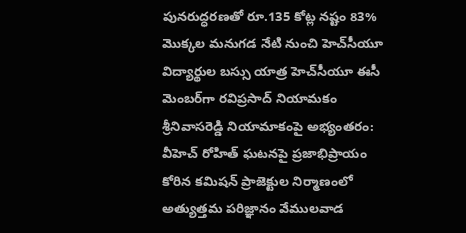పునరుద్ధరణతో రూ.135 కోట్ల నష్టం 83% మొక్కల మనుగడ నేటి నుంచి హెచ్‌సీయూ విద్యార్థుల బస్సు యాత్ర హెచ్‌సీయూ ఈసీ మెంబర్‌గా రవిప్రసాద్‌ నియామకం శ్రీనివాసరెడ్డి నియామాకంపై అభ్యంతరం: వీహెచ్‌ రోహిత్‌ ఘటనపై ప్రజాభిప్రాయం కోరిన కమిషన్‌ ప్రాజెక్టుల నిర్మాణంలో అత్యుత్తమ పరిజ్ఞానం వేములవాడ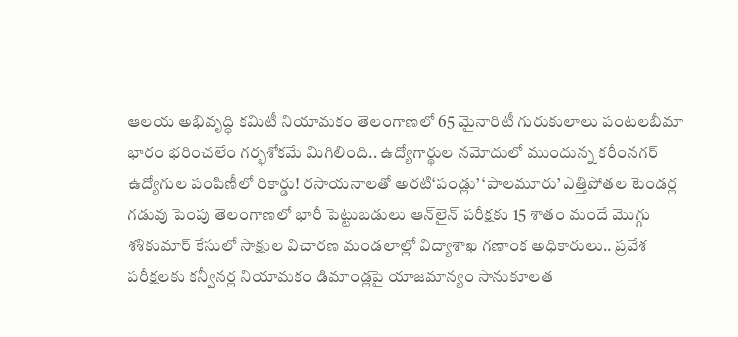ఆలయ అభివృద్ధి కమిటీ నియామకం తెలంగాణలో 65 మైనారిటీ గురుకులాలు పంటలబీమా భారం భరించలేం గర్భశోకమే మిగిలింది.. ఉద్యోగార్థుల నమోదులో ముందున్న కరీంనగర్‌ ఉద్యోగుల పంపిణీలో రికార్డు! రసాయనాలతో అరటి‘పండ్లు’ ‘పాలమూరు’ ఎత్తిపోతల టెండర్ల గడువు పెంపు తెలంగాణలో భారీ పెట్టుబడులు ఆన్‌లైన్‌ పరీక్షకు 15 శాతం మందే మొగ్గు శశికుమార్‌ కేసులో సాక్షుల విచారణ మండలాల్లో విద్యాశాఖ గణాంక అధికారులు.. ప్రవేశ పరీక్షలకు కన్వీనర్ల నియామకం డిమాండ్లపై యాజమాన్యం సానుకూలత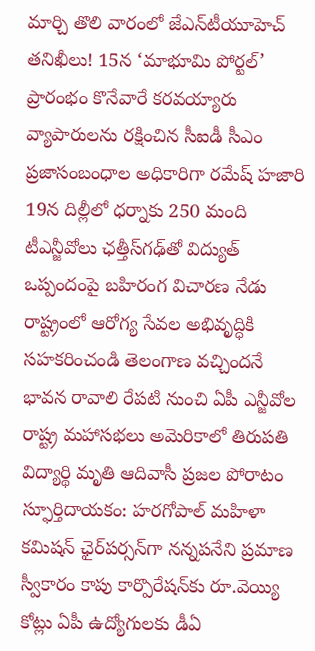మార్చి తొలి వారంలో జేఎన్‌టీయూహెచ్‌ తనిఖీలు! 15న ‘మాభూమి పోర్టల్‌’ ప్రారంభం కొనేవారే కరవయ్యారు వ్యాపారులను రక్షించిన సీఐడీ సీఎం ప్రజాసంబంధాల అధికారిగా రమేష్‌ హజారి 19న దిల్లీలో ధర్నాకు 250 మంది టీఎన్జీవోలు ఛత్తీస్‌గఢ్‌తో విద్యుత్‌ ఒప్పందంపై బహిరంగ విచారణ నేడు రాష్ట్రంలో ఆరోగ్య సేవల అభివృద్ధికి సహకరించండి తెలంగాణ వచ్చిందనే భావన రావాలి రేపటి నుంచి ఏపీ ఎన్జీవోల రాష్ట్ర మహాసభలు అమెరికాలో తిరుపతి విద్యార్థి మృతి ఆదివాసీ ప్రజల పోరాటం స్ఫూర్తిదాయకం: హరగోపాల్‌ మహిళా కమిషన్‌ ఛైర్‌పర్సన్‌గా నన్నపనేని ప్రమాణ స్వీకారం కాపు కార్పొరేషన్‌కు రూ.వెయ్యి కోట్లు ఏపీ ఉద్యోగులకు డీఏ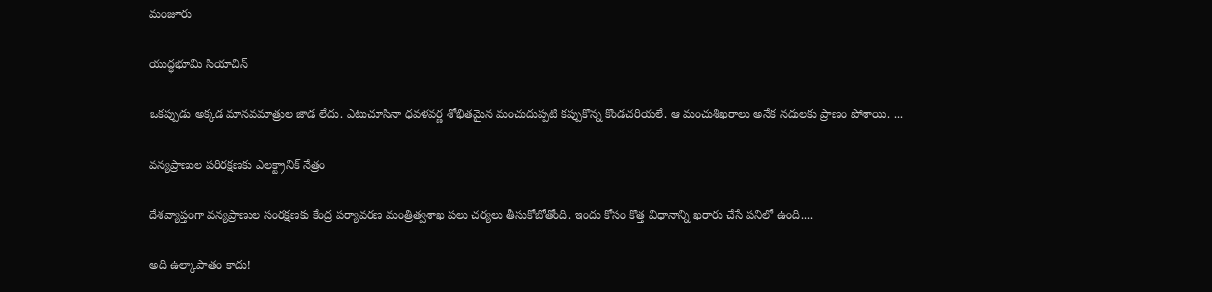మంజూరు

యుద్ధభూమి సియాచిన్‌

ఒకప్పుడు అక్కడ మానవమాత్రుల జాడ లేదు. ఎటుచూసినా ధవళవర్ణ శోభితమైన మంచుదుప్పటి కప్పుకొన్న కొండచరియలే. ఆ మంచుశిఖరాలు అనేక నదులకు ప్రాణం పోశాయి. ...

వన్యప్రాణుల పరిరక్షణకు ఎలక్ట్రానిక్‌ నేత్రం

దేశవ్యాప్తంగా వన్యప్రాణుల సంరక్షణకు కేంద్ర పర్యావరణ మంత్రిత్వశాఖ పలు చర్యలు తీసుకోబోతోంది. ఇందు కోసం కొత్త విధానాన్ని ఖరారు చేసే పనిలో ఉంది....

అది ఉల్కాపాతం కాదు!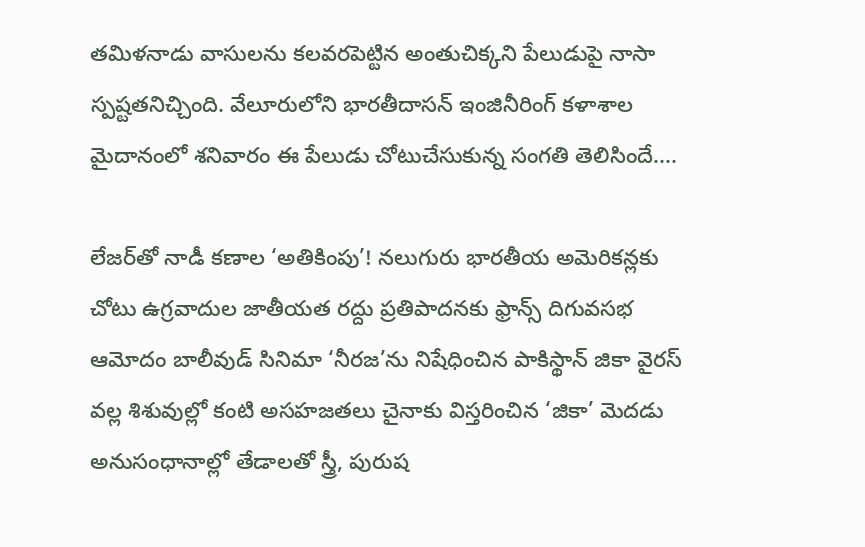తమిళనాడు వాసులను కలవరపెట్టిన అంతుచిక్కని పేలుడుపై నాసా స్పష్టతనిచ్చింది. వేలూరులోని భారతీదాసన్‌ ఇంజినీరింగ్‌ కళాశాల మైదానంలో శనివారం ఈ పేలుడు చోటుచేసుకున్న సంగతి తెలిసిందే....

లేజర్‌తో నాడీ కణాల ‘అతికింపు’! నలుగురు భారతీయ అమెరికన్లకు చోటు ఉగ్రవాదుల జాతీయత రద్దు ప్రతిపాదనకు ఫ్రాన్స్‌ దిగువసభ ఆమోదం బాలీవుడ్‌ సినిమా ‘నీరజ’ను నిషేధించిన పాకిస్థాన్‌ జికా వైరస్‌ వల్ల శిశువుల్లో కంటి అసహజతలు చైనాకు విస్తరించిన ‘జికా’ మెదడు అనుసంధానాల్లో తేడాలతో స్త్రీ, పురుష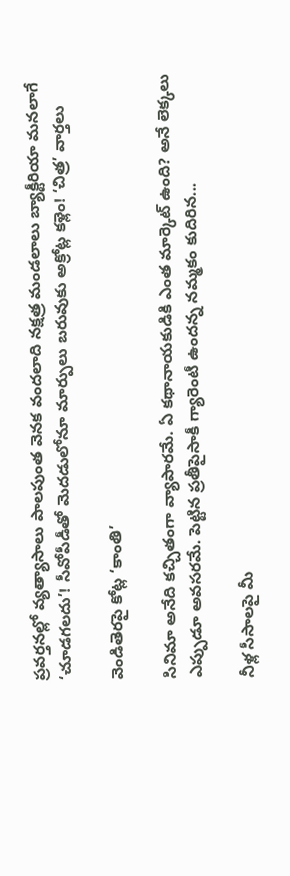ప్రవర్తనల్లో వ్యత్యాసాలు పాలపుంత వెనక వందలాది నక్షత్ర మండలాలు బ్యాక్టీరియా మనలాగే ‘చూడగలదు’! సీవోపీడీతో మెదడులోనూ మార్పులు బరువుకు అక్రోట్ల కళ్లెం! ‘చిత్ర’ వార్తలు

వెండితెరపై కోట్ల ‘కాంతి’

సినిమా అనేది కచ్చితంగా వ్యాపారమే. ఏ కథానాయకుడికి ఎంత మార్కెట్‌ ఉంది? అనే లెక్కలు ఎప్పుడూ అవసరమే. పెట్టిన ప్రతీపైసాకీ గ్యారెంటీ ఉందన్న నమ్మకం కుదిరిన...

నీళ్ల సీసాలపై మీ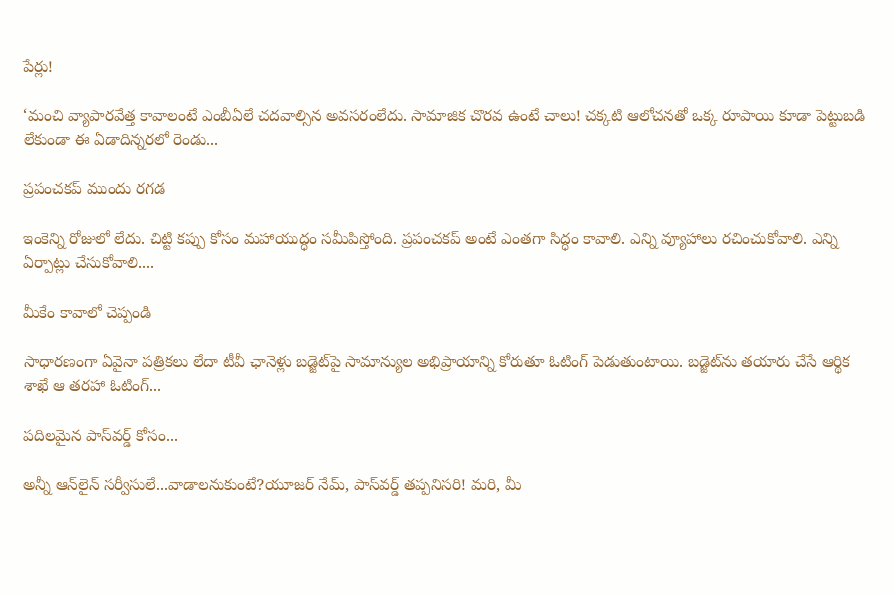పేర్లు!

‘మంచి వ్యాపారవేత్త కావాలంటే ఎంబీఏలే చదవాల్సిన అవసరంలేదు. సామాజిక చొరవ ఉంటే చాలు! చక్కటి ఆలోచనతో ఒక్క రూపాయి కూడా పెట్టుబడి లేకుండా ఈ ఏడాదిన్నరలో రెండు...

ప్రపంచకప్‌ ముందు రగడ

ఇంకెన్ని రోజులో లేదు. చిట్టి కప్పు కోసం మహాయుద్ధం సమీపిస్తోంది. ప్రపంచకప్‌ అంటే ఎంతగా సిద్ధం కావాలి. ఎన్ని వ్యూహాలు రచించుకోవాలి. ఎన్ని ఏర్పాట్లు చేసుకోవాలి....

మీకేం కావాలో చెప్పండి

సాధారణంగా ఏవైనా పత్రికలు లేదా టీవీ ఛానెళ్లు బడ్జెట్‌పై సామాన్యుల అభిప్రాయాన్ని కోరుతూ ఓటింగ్‌ పెడుతుంటాయి. బడ్జెట్‌ను తయారు చేసే ఆర్థిక శాఖే ఆ తరహా ఓటింగ్‌...

పదిలమైన పాస్‌వర్డ్‌ కోసం...

అన్నీ ఆన్‌లైన్‌ సర్వీసులే...వాడాలనుకుంటే?యూజర్‌ నేమ్‌, పాస్‌వర్డ్‌ తప్పనిసరి! మరి, మీ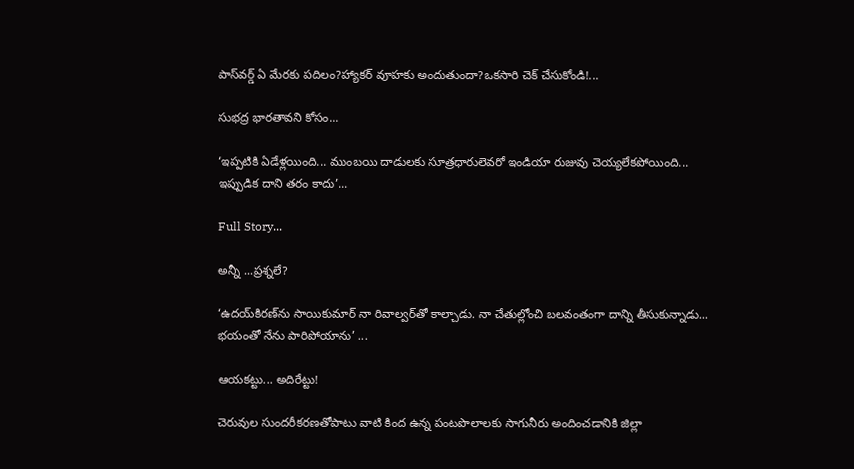పాస్‌వర్డ్‌ ఏ మేరకు పదిలం?హ్యాకర్‌ వూహకు అందుతుందా?ఒకసారి చెక్‌ చేసుకోండి!...

సుభద్ర భారతావని కోసం...

‘ఇప్పటికి ఏడేళ్లయింది... ముంబయి దాడులకు సూత్రధారులెవరో ఇండియా రుజువు చెయ్యలేకపోయింది... ఇప్పుడిక దాని తరం కాదు’...

Full Story...

అన్నీ ...ప్రశ్నలే?

‘ఉదయ్‌కిరణ్‌ను సాయికుమార్‌ నా రివాల్వర్‌తో కాల్చాడు. నా చేతుల్లోంచి బలవంతంగా దాన్ని తీసుకున్నాడు... భయంతో నేను పారిపోయాను’ ...

ఆయకట్టు... అదిరేట్టు!

చెరువుల సుందరీకరణతోపాటు వాటి కింద ఉన్న పంటపొలాలకు సాగునీరు అందించడానికి జిల్లా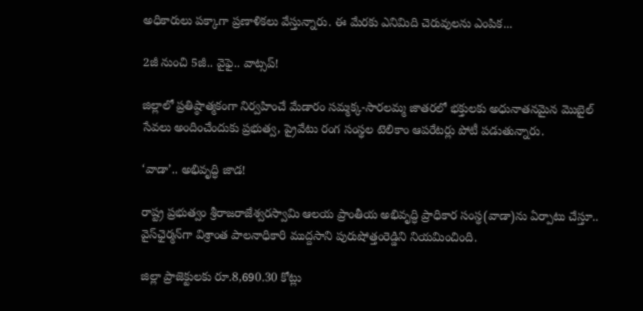అధికారులు పక్కాగా ప్రణాళికలు వేస్తున్నారు. ఈ మేరకు ఎనిమిది చెరువులను ఎంపిక...

2జీ నుంచి 5జీ.. వైఫై.. వాట్సప్‌!

జిల్లాలో ప్రతిష్ఠాత్మకంగా నిర్వహించే మేడారం సమ్మక్క-సారలమ్మ జాతరలో భక్తులకు అధునాతనమైన మొబైల్‌ సేవలు అందించేందుకు ప్రభుత్వ, ప్రైవేటు రంగ సంస్థల టెలికాం ఆపరేటర్లు పోటీ పడుతున్నారు.

‘వాడా’.. అభివృద్ధి జాడ!

రాష్ట్ర ప్రభుత్వం శ్రీరాజరాజేశ్వరస్వామి ఆలయ ప్రాంతీయ అభివృద్ధి ప్రాధికార సంస్థ(వాడా)ను ఏర్పాటు చేస్తూ.. వైస్‌ఛైర్మన్‌గా విశ్రాంత పాలనాధికారి ముద్దసాని పురుషోత్తంరెడ్డిని నియమించింది.

జిల్లా ప్రాజెక్టులకు రూ.8,690.30 కోట్లు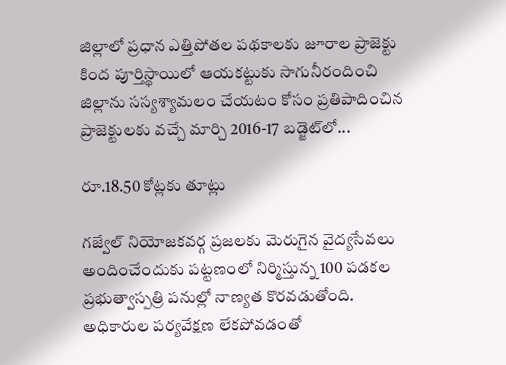జిల్లాలో ప్రధాన ఎత్తిపోతల పథకాలకు జూరాల ప్రాజెక్టు కింద పూర్తిస్థాయిలో ఆయకట్టుకు సాగునీరందించి జిల్లాను సస్యశ్యామలం చేయటం కోసం ప్రతిపాదించిన ప్రాజెక్టులకు వచ్చే మార్చి 2016-17 బడ్జెట్‌లో...

రూ.18.50 కోట్లకు తూట్లు

గజ్వేల్‌ నియోజకవర్గ ప్రజలకు మెరుగైన వైద్యసేవలు అందించేందుకు పట్టణంలో నిర్మిస్తున్న 100 పడకల ప్రభుత్వాస్పత్రి పనుల్లో నాణ్యత కొరవడుతోంది. అధికారుల పర్యవేక్షణ లేకపోవడంతో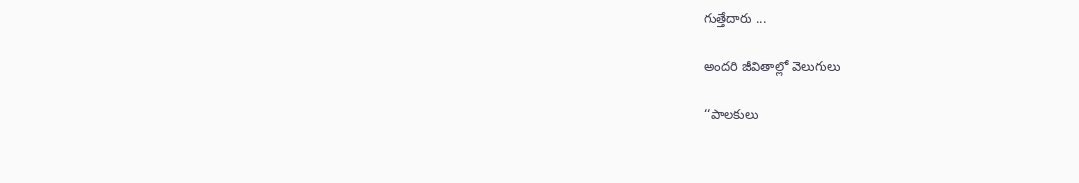గుత్తేదారు ...

అందరి జీవితాల్లో వెలుగులు

‘‘పాలకులు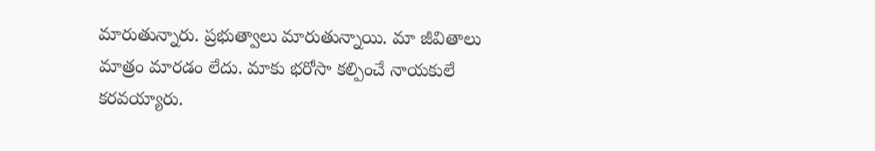మారుతున్నారు. ప్రభుత్వాలు మారుతున్నాయి. మా జీవితాలు మాత్రం మారడం లేదు. మాకు భరోసా కల్పించే నాయకులే కరవయ్యారు.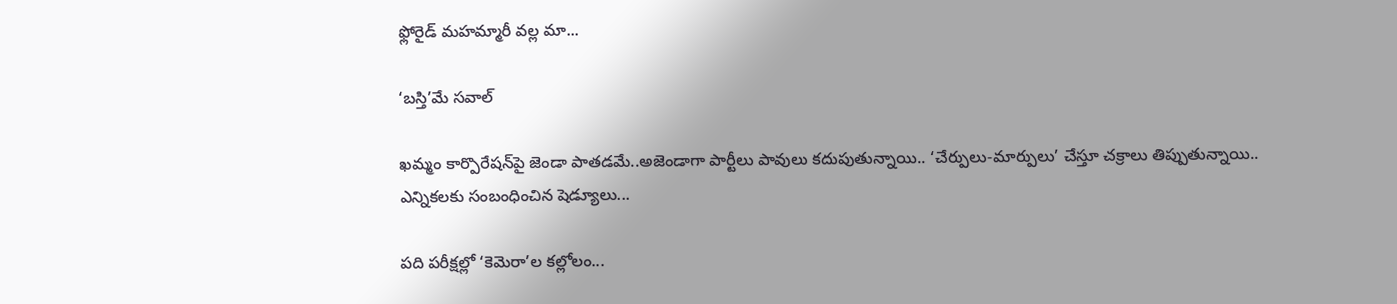ఫ్లోరైడ్‌ మహమ్మారీ వల్ల మా...

‘బస్తి’మే సవాల్‌

ఖమ్మం కార్పొరేషన్‌పై జెండా పాతడమే..అజెండాగా పార్టీలు పావులు కదుపుతున్నాయి.. ‘చేర్పులు-మార్పులు’ చేస్తూ చక్రాలు తిప్పుతున్నాయి.. ఎన్నికలకు సంబంధించిన షెడ్యూలు...

పది పరీక్షల్లో ‘కెమెరా’ల కల్లోలం...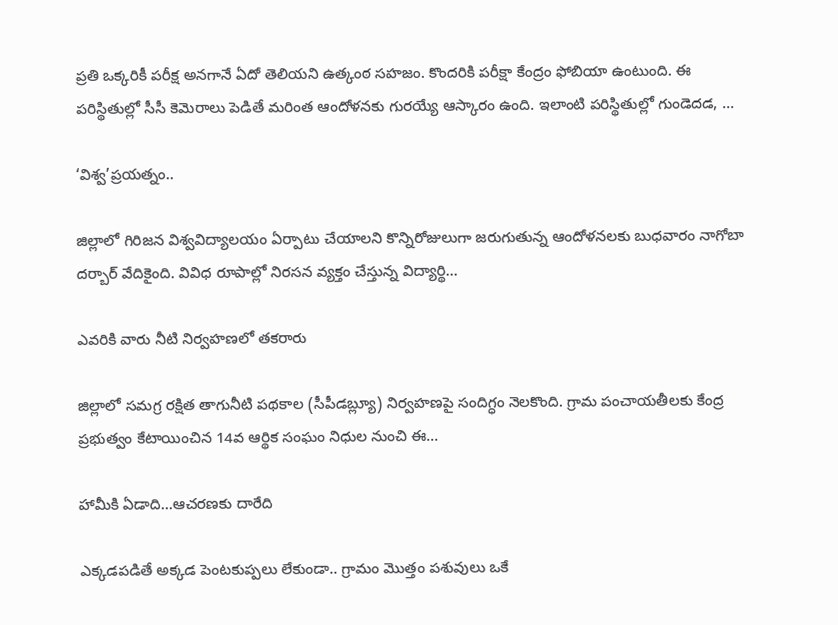ప్రతి ఒక్కరికీ పరీక్ష అనగానే ఏదో తెలియని ఉత్కంఠ సహజం. కొందరికి పరీక్షా కేంద్రం ఫోబియా ఉంటుంది. ఈ పరిస్థితుల్లో సీసీ కెమెరాలు పెడితే మరింత ఆందోళనకు గురయ్యే ఆస్కారం ఉంది. ఇలాంటి పరిస్థితుల్లో గుండెదడ, ...

‘విశ్వ’ప్రయత్నం..

జిల్లాలో గిరిజన విశ్వవిద్యాలయం ఏర్పాటు చేయాలని కొన్నిరోజులుగా జరుగుతున్న ఆందోళనలకు బుధవారం నాగోబా దర్బార్‌ వేదికైంది. వివిధ రూపాల్లో నిరసన వ్యక్తం చేస్తున్న విద్యార్థి...

ఎవరికి వారు నీటి నిర్వహణలో తకరారు

జిల్లాలో సమగ్ర రక్షిత తాగునీటి పథకాల (సీపీడబ్ల్యూ) నిర్వహణపై సందిగ్ధం నెలకొంది. గ్రామ పంచాయతీలకు కేంద్ర ప్రభుత్వం కేటాయించిన 14వ ఆర్థిక సంఘం నిధుల నుంచి ఈ...

హామీకి ఏడాది...ఆచరణకు దారేది

ఎక్కడపడితే అక్కడ పెంటకుప్పలు లేకుండా.. గ్రామం మొత్తం పశువులు ఒకే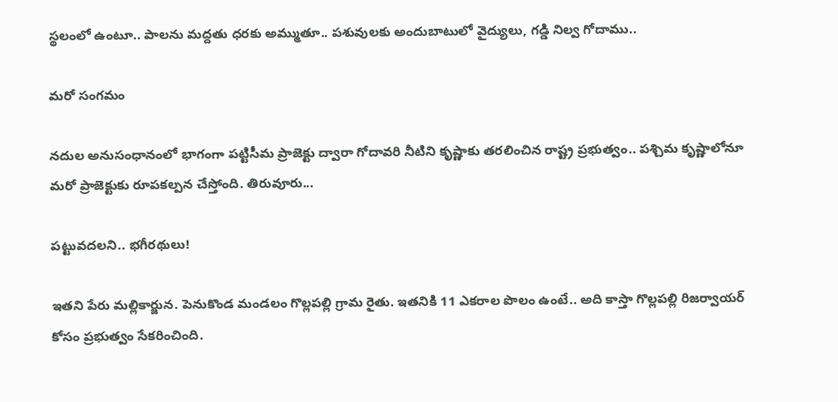స్థలంలో ఉంటూ.. పాలను మద్దతు ధరకు అమ్ముతూ.. పశువులకు అందుబాటులో వైద్యులు, గడ్డి నిల్వ గోదాము..

మరో సంగమం

నదుల అనుసంధానంలో భాగంగా పట్టిసీమ ప్రాజెక్టు ద్వారా గోదావరి నీటిని కృష్ణాకు తరలించిన రాష్ట్ర ప్రభుత్వం.. పశ్చిమ కృష్ణాలోనూ మరో ప్రాజెక్టుకు రూపకల్పన చేస్తోంది. తిరువూరు...

పట్టువదలని.. భగీరథులు!

ఇతని పేరు మల్లికార్జున. పెనుకొండ మండలం గొల్లపల్లి గ్రామ రైతు. ఇతనికి 11 ఎకరాల పొలం ఉంటే.. అది కాస్తా గొల్లపల్లి రిజర్వాయర్‌ కోసం ప్రభుత్వం సేకరించింది.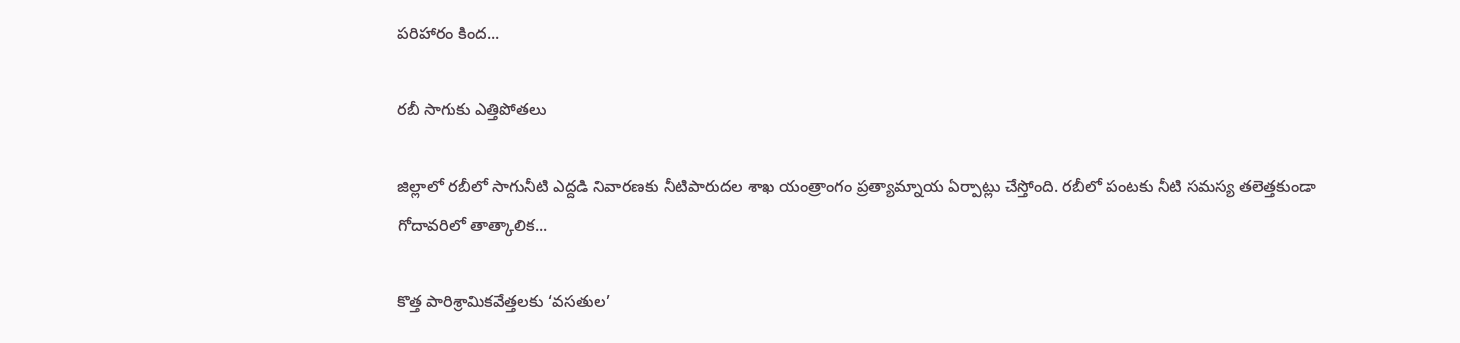పరిహారం కింద...

రబీ సాగుకు ఎత్తిపోతలు

జిల్లాలో రబీలో సాగునీటి ఎద్దడి నివారణకు నీటిపారుదల శాఖ యంత్రాంగం ప్రత్యామ్నాయ ఏర్పాట్లు చేస్తోంది. రబీలో పంటకు నీటి సమస్య తలెత్తకుండా గోదావరిలో తాత్కాలిక...

కొత్త పారిశ్రామికవేత్తలకు ‘వసతుల’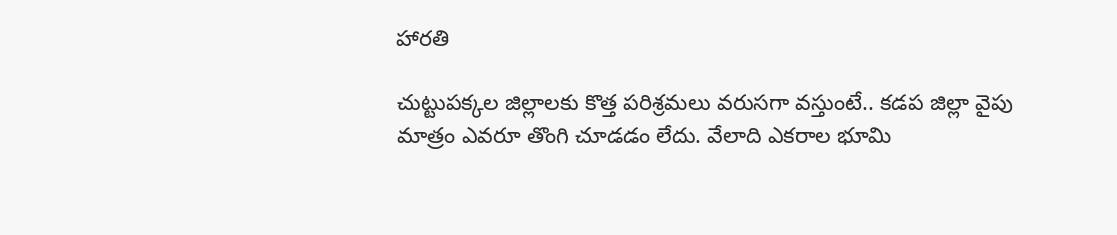హారతి

చుట్టుపక్కల జిల్లాలకు కొత్త పరిశ్రమలు వరుసగా వస్తుంటే.. కడప జిల్లా వైపు మాత్రం ఎవరూ తొంగి చూడడం లేదు. వేలాది ఎకరాల భూమి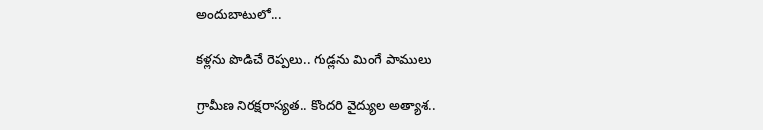అందుబాటులో...

కళ్లను పొడిచే రెప్పలు.. గుడ్లను మింగే పాములు

గ్రామీణ నిరక్షరాస్యత.. కొందరి వైద్యుల అత్యాశ..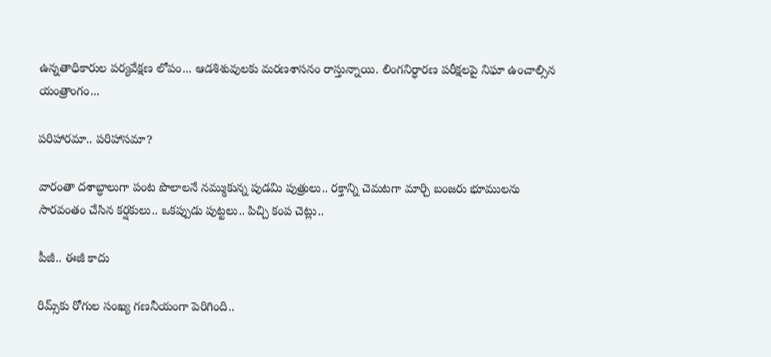ఉన్నతాధికారుల పర్యవేక్షణ లోపం... ఆడశిశువులకు మరణశాసనం రాస్తున్నాయి. లింగనిర్ధారణ పరీక్షలపై నిఘా ఉంచాల్సిన యంత్రాంగం...

పరిహారమా.. పరిహాసమా?

వారంతా దశాబ్ధాలుగా పంట పొలాలనే నమ్ముకున్న పుడమి పుత్రులు.. రక్తాన్ని చెమటగా మార్చి బంజరు భూములను సారవంతం చేసిన కర్షకులు.. ఒకప్పుడు పుట్టలు.. పిచ్చి కంప చెట్లు..

పీజీ.. ఈజీ కాదు

రిమ్స్‌కు రోగుల సంఖ్య గణనీయంగా పెరిగింది..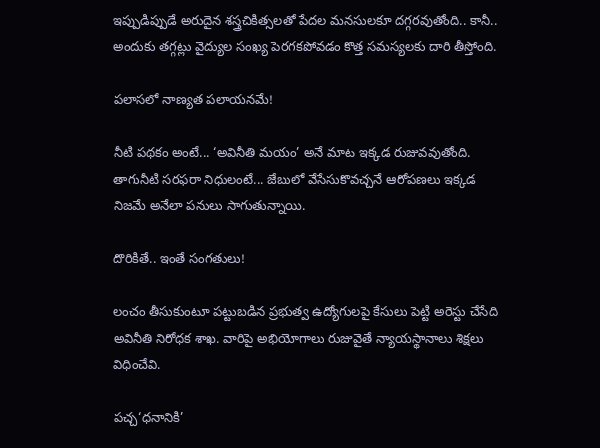ఇప్పుడిప్పుడే అరుదైన శస్త్రచికిత్సలతో పేదల మనసులకూ దగ్గరవుతోంది.. కానీ.. అందుకు తగ్గట్లు వైద్యుల సంఖ్య పెరగకపోవడం కొత్త సమస్యలకు దారి తీస్తోంది.

పలాసలో నాణ్యత పలాయనమే!

నీటి పథకం అంటే... ‘అవినీతి మయం’ అనే మాట ఇక్కడ రుజువవుతోంది. తాగునీటి సరఫరా నిధులంటే... జేబులో వేసేసుకొవచ్చనే ఆరోపణలు ఇక్కడ నిజమే అనేలా పనులు సాగుతున్నాయి.

దొరికితే.. ఇంతే సంగతులు!

లంచం తీసుకుంటూ పట్టుబడిన ప్రభుత్వ ఉద్యోగులపై కేసులు పెట్టి అరెస్టు చేసేది అవినీతి నిరోధక శాఖ. వారిపై అభియోగాలు రుజువైతే న్యాయస్థానాలు శిక్షలు విధించేవి.

పచ్చ‘ధనానికి’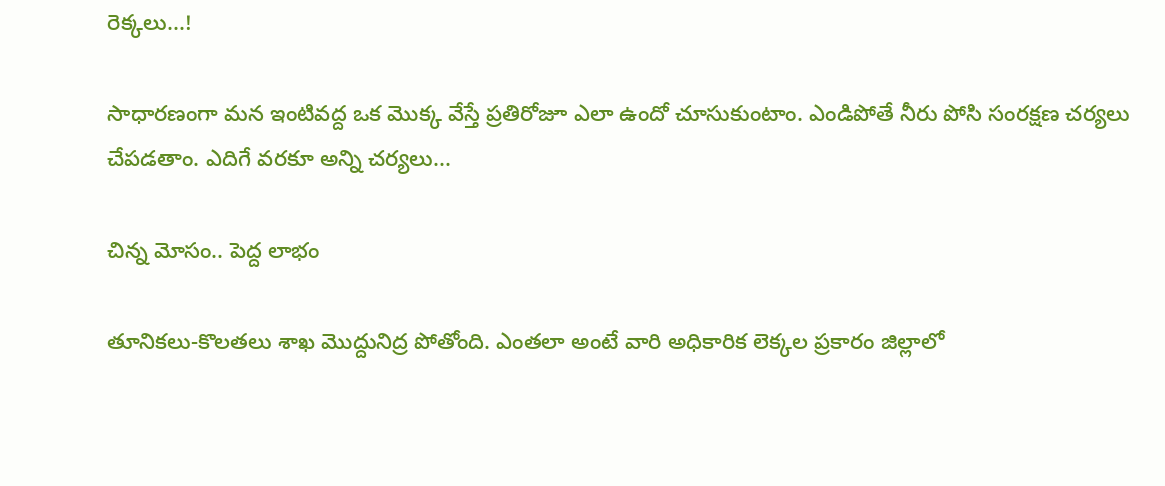రెక్కలు...!

సాధారణంగా మన ఇంటివద్ద ఒక మొక్క వేస్తే ప్రతిరోజూ ఎలా ఉందో చూసుకుంటాం. ఎండిపోతే నీరు పోసి సంరక్షణ చర్యలు చేపడతాం. ఎదిగే వరకూ అన్ని చర్యలు...

చిన్న మోసం.. పెద్ద లాభం

తూనికలు-కొలతలు శాఖ మొద్దునిద్ర పోతోంది. ఎంతలా అంటే వారి అధికారిక లెక్కల ప్రకారం జిల్లాలో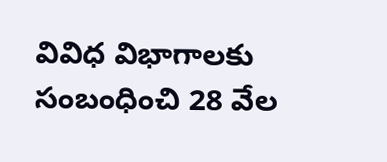వివిధ విభాగాలకు సంబంధించి 28 వేల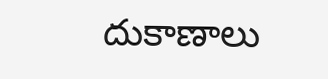దుకాణాలు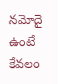నమోదై ఉంటే కేవలం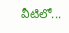వీటిలో...